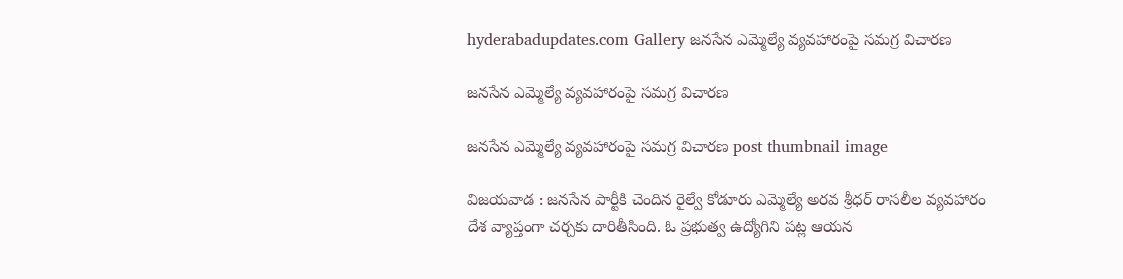hyderabadupdates.com Gallery జ‌న‌సేన ఎమ్మెల్యే వ్య‌వ‌హారంపై సమగ్ర విచార‌ణ

జ‌న‌సేన ఎమ్మెల్యే వ్య‌వ‌హారంపై సమగ్ర విచార‌ణ

జ‌న‌సేన ఎమ్మెల్యే వ్య‌వ‌హారంపై సమగ్ర విచార‌ణ post thumbnail image

విజ‌య‌వాడ : జ‌న‌సేన పార్టీకి చెందిన రైల్వే కోడూరు ఎమ్మెల్యే అర‌వ శ్రీ‌ధ‌ర్ రాస‌లీల వ్య‌వ‌హారం దేశ వ్యాప్తంగా చ‌ర్చ‌కు దారితీసింది. ఓ ప్ర‌భుత్వ ఉద్యోగిని ప‌ట్ల ఆయ‌న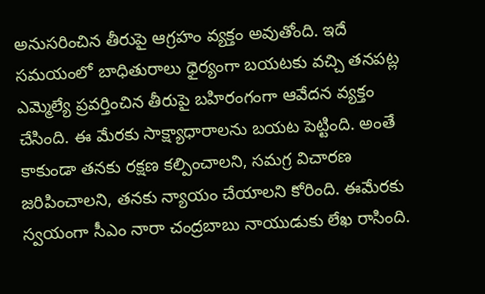అనుసరించిన తీరుపై ఆగ్రహం వ్య‌క్తం అవుతోంది. ఇదే స‌మ‌యంలో బాధితురాలు ధైర్యంగా బ‌య‌ట‌కు వ‌చ్చి త‌నప‌ట్ల ఎమ్మెల్యే ప్ర‌వ‌ర్తించిన తీరుపై బ‌హిరంగంగా ఆవేద‌న వ్య‌క్తం చేసింది. ఈ మేర‌కు సాక్ష్యాధారాల‌ను బ‌య‌ట పెట్టింది. అంతే కాకుండా త‌న‌కు ర‌క్ష‌ణ క‌ల్పించాల‌ని, స‌మ‌గ్ర విచార‌ణ జ‌రిపించాల‌ని, త‌న‌కు న్యాయం చేయాల‌ని కోరింది. ఈమేర‌కు స్వ‌యంగా సీఎం నారా చంద్ర‌బాబు నాయుడుకు లేఖ రాసింది.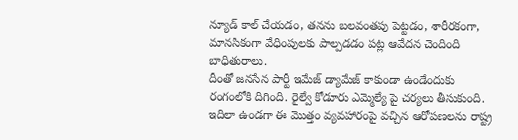న్యూడ్ కాల్ చేయ‌డం, త‌న‌ను బ‌ల‌వంతపు పెట్ట‌డం, శారీర‌కంగా, మాన‌సికంగా వేధింపుల‌కు పాల్ప‌డ‌డం ప‌ట్ల ఆవేద‌న చెందింది బాధితురాలు.
దీంతో జ‌న‌సేన పార్టీ ఇమేజ్ డ్యామేజ్ కాకుండా ఉండేందుకు రంగంలోకి దిగింది. రైల్వే కోడూరు ఎమ్మెల్యే పై చ‌ర్య‌లు తీసుకుంది. ఇదిలా ఉండ‌గా ఈ మొత్తం వ్య‌వ‌హారంపై వ‌చ్చిన ఆరోపణలను రాష్ట్ర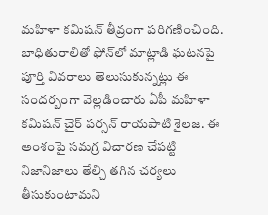మహిళా కమిషన్ తీవ్రంగా పరిగణించింది. బాధితురాలితో ఫోన్‌లో మాట్లాడి ఘటనపై పూర్తి వివరాలు తెలుసుకున్న‌ట్లు ఈ సంద‌ర్బంగా వెల్ల‌డించారు ఏపీ మ‌హిళా క‌మిష‌న్ చైర్ ప‌ర్స‌న్ రాయ‌పాటి శైల‌జ‌. ఈ అంశంపై సమగ్ర విచారణ చేపట్టి నిజానిజాలు తేల్చి తగిన చర్యలు తీసుకుంటామని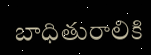బాధితురాలికి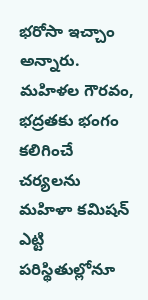భరోసా ఇచ్చాం అన్నారు. మహిళల గౌరవం, భద్రతకు భంగం కలిగించే చర్యలను మహిళా కమిషన్ ఎట్టి పరిస్థితుల్లోనూ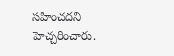సహించదని హెచ్చ‌రించారు.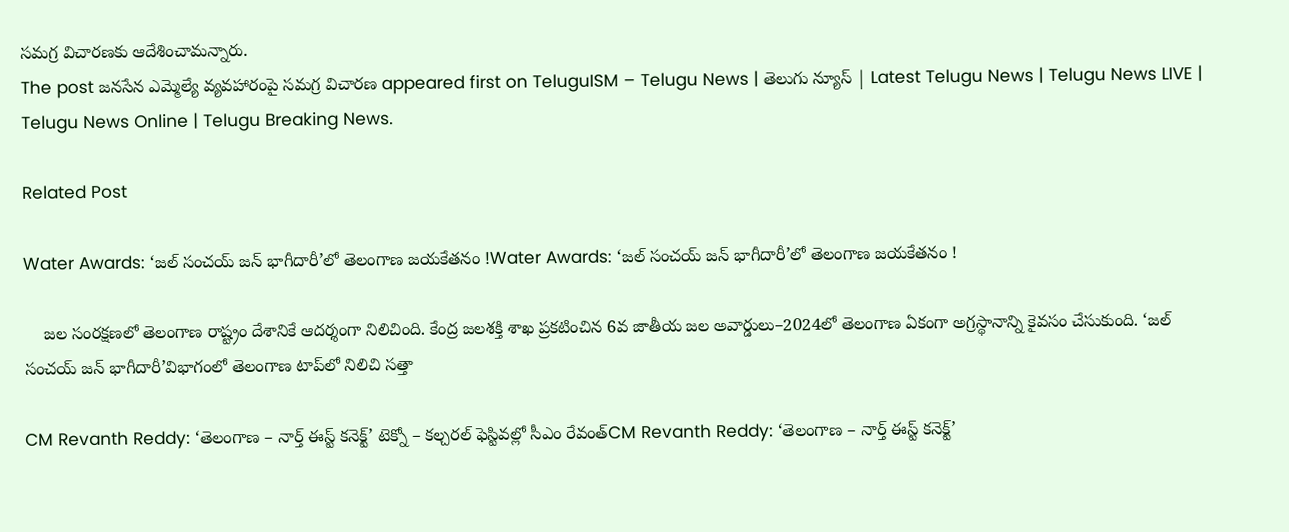స‌మ‌గ్ర విచార‌ణ‌కు ఆదేశించామ‌న్నారు.
The post జ‌న‌సేన ఎమ్మెల్యే వ్య‌వ‌హారంపై సమగ్ర విచార‌ణ appeared first on TeluguISM – Telugu News | తెలుగు న్యూస్ | Latest Telugu News | Telugu News LIVE | Telugu News Online | Telugu Breaking News.

Related Post

Water Awards: ‘జల్‌ సంచయ్‌ జన్‌ భాగీదారీ’లో తెలంగాణ జయకేతనం !Water Awards: ‘జల్‌ సంచయ్‌ జన్‌ భాగీదారీ’లో తెలంగాణ జయకేతనం !

    జల సంరక్షణలో తెలంగాణ రాష్ట్రం దేశానికే ఆదర్శంగా నిలిచింది. కేంద్ర జలశక్తి శాఖ ప్రకటించిన 6వ జాతీయ జల అవార్డులు–2024లో తెలంగాణ ఏకంగా అగ్రస్థానాన్ని కైవసం చేసుకుంది. ‘జల్‌ సంచయ్‌ జన్‌ భాగీదారీ’విభాగంలో తెలంగాణ టాప్‌లో నిలిచి సత్తా

CM Revanth Reddy: ‘తెలంగాణ – నార్త్ ఈస్ట్ కనెక్ట్’ టెక్నో – కల్చరల్ ఫెస్టివల్లో సీఎం రేవంత్CM Revanth Reddy: ‘తెలంగాణ – నార్త్ ఈస్ట్ కనెక్ట్’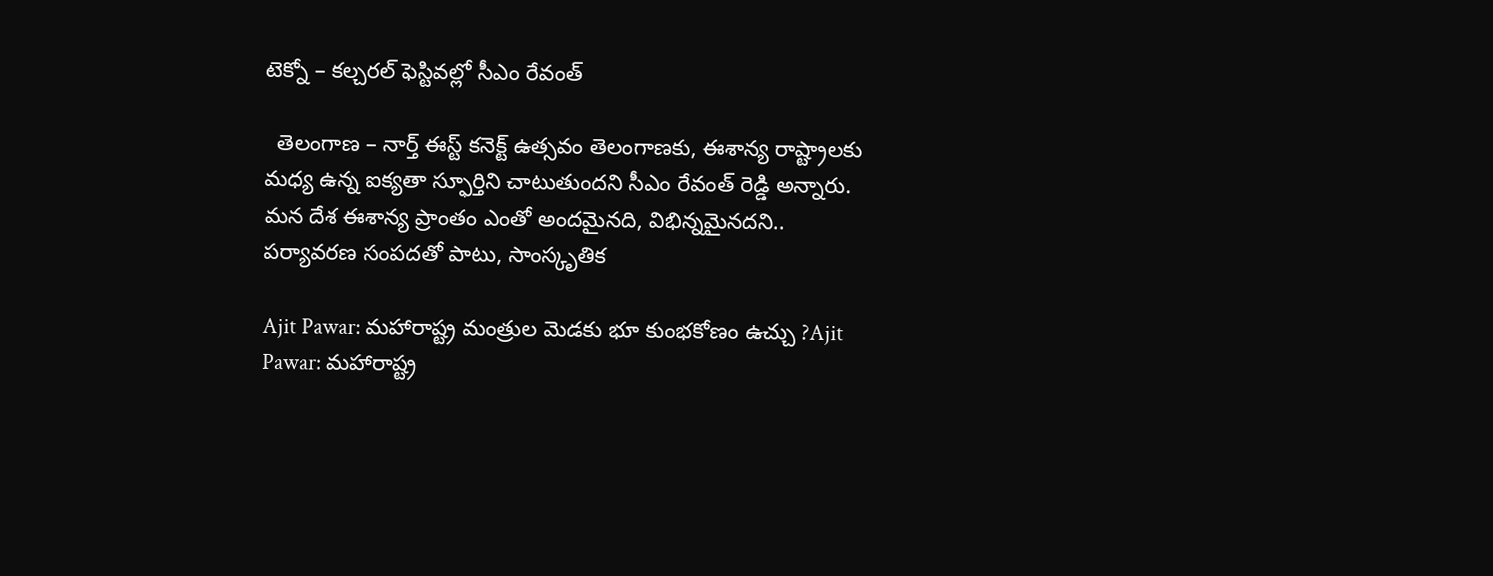టెక్నో – కల్చరల్ ఫెస్టివల్లో సీఎం రేవంత్

  తెలంగాణ – నార్త్ ఈస్ట్ కనెక్ట్ ఉత్సవం తెలంగాణకు, ఈశాన్య రాష్ట్రాలకు మధ్య ఉన్న ఐక్యతా స్ఫూర్తిని చాటుతుందని సీఎం రేవంత్ రెడ్డి అన్నారు. మన దేశ ఈశాన్య ప్రాంతం ఎంతో అందమైనది, విభిన్నమైనదని.. పర్యావరణ సంపదతో పాటు, సాంస్కృతిక

Ajit Pawar: మహారాష్ట్ర మంత్రుల మెడకు భూ కుంభకోణం ఉచ్చు ?Ajit Pawar: మహారాష్ట్ర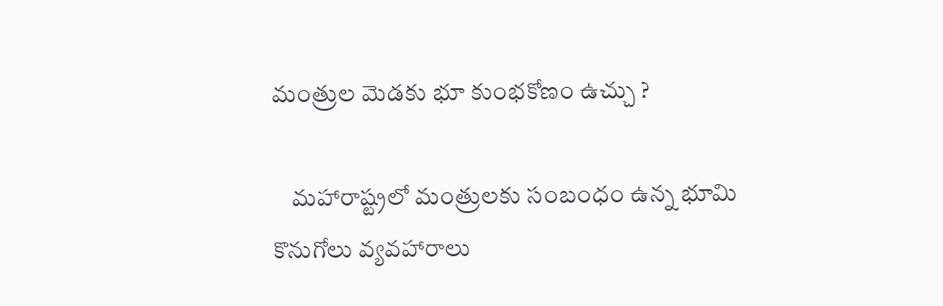మంత్రుల మెడకు భూ కుంభకోణం ఉచ్చు ?

    మహారాష్ట్రలో మంత్రులకు సంబంధం ఉన్న భూమి కొనుగోలు వ్యవహారాలు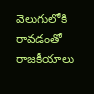వెలుగులోకి రావడంతో రాజకీయాలు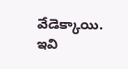వేడెక్కాయి. ఇవి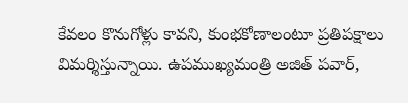కేవలం కొనుగోళ్లు కావని, కుంభకోణాలంటూ ప్రతిపక్షాలు విమర్శిస్తున్నాయి. ఉపముఖ్యమంత్రి అజిత్‌ పవార్‌,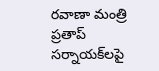రవాణా మంత్రి ప్రతాప్‌ సర్నాయక్‌లపై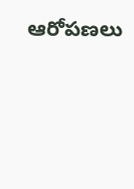ఆరోపణలు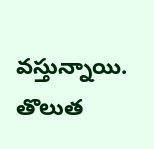వస్తున్నాయి. తొలుత